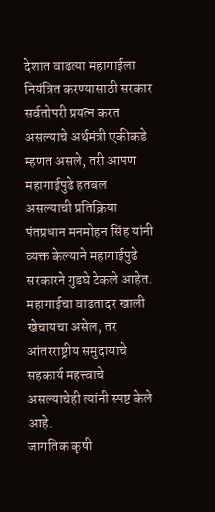देशात वाढत्या महागाईला नियंत्रित करण्यासाठी सरकार सर्वतोपरी प्रयत्न करत असल्याचे अर्थमंत्री एकीकडे म्हणत असले, तरी आपण महागाईपुढे हतबल असल्याची प्रतिक्रिया पंतप्रधान मनमोहन सिंह यांनी व्यक्त केल्याने महागाईपुढे सरकारने गुडघे टेकले आहेत.
महागाईचा वाढतादर खाली खेचायचा असेल, तर आंतरराष्ट्रीय समुदायाचे सहकार्य महत्त्वाचे असल्याचेही त्यांनी स्पष्ट केले आहे.
जागतिक कृषी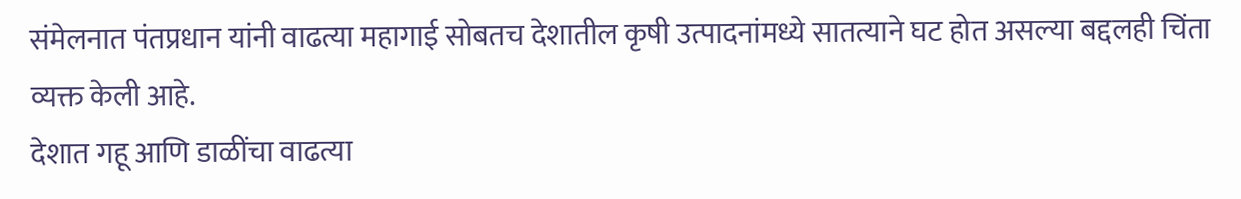संमेलनात पंतप्रधान यांनी वाढत्या महागाई सोबतच देशातील कृषी उत्पादनांमध्ये सातत्याने घट होत असल्या बद्दलही चिंता व्यक्त केली आहे.
देशात गहू आणि डाळींचा वाढत्या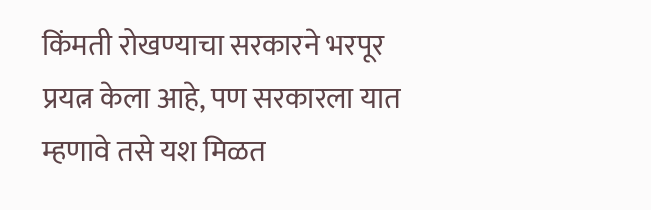किंमती रोखण्याचा सरकारने भरपूर प्रयत्न केला आहे, पण सरकारला यात म्हणावे तसे यश मिळत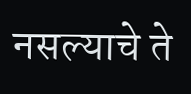नसल्याचे ते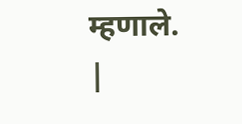म्हणाले.
|